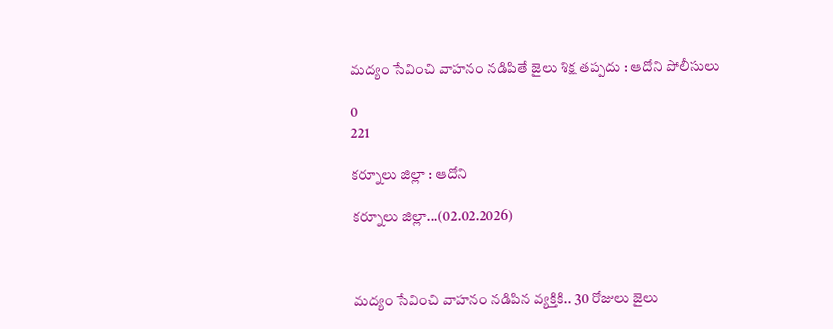మద్యం సేవించి వాహనం నడిపితే జైలు శిక్ష తప్పదు : ఆదోని పోలీసులు

0
221

కర్నూలు జిల్లా : ఆదోని

కర్నూలు జిల్లా...(02.02.2026)



మద్యం సేవించి వాహనం నడిపిన వ్యక్తికి.. 30 రోజులు జైలు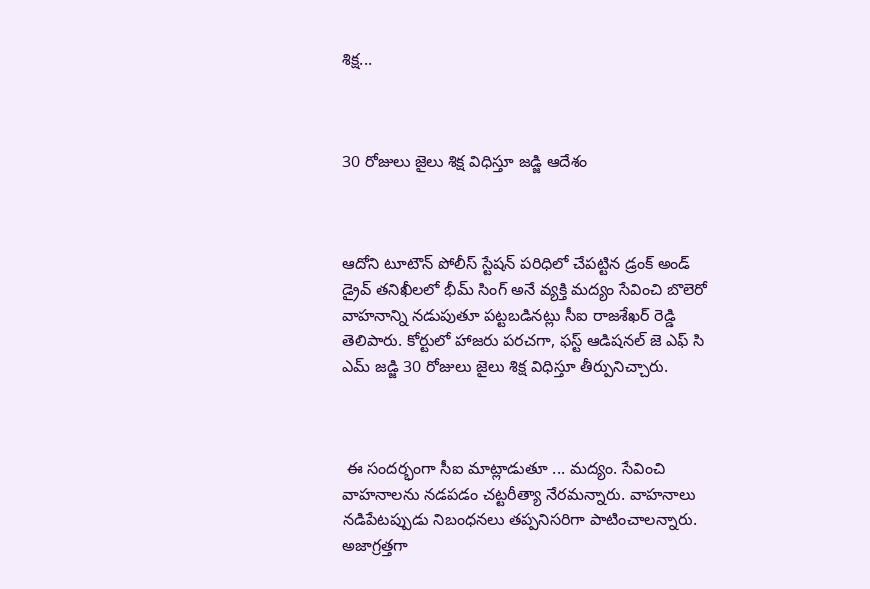శిక్ష...



30 రోజులు జైలు శిక్ష విధిస్తూ జడ్జి ఆదేశం



ఆదోని టూటౌన్ పోలీస్ స్టేషన్ పరిధిలో చేపట్టిన డ్రంక్ అండ్ డ్రైవ్ తనిఖీలలో భీమ్ సింగ్ అనే వ్యక్తి మద్యం సేవించి బొలెరో వాహనాన్ని నడుపుతూ పట్టబడినట్లు సీఐ రాజశేఖర్ రెడ్డి తెలిపారు. కోర్టులో హాజరు పరచగా, ఫస్ట్ ఆడిషనల్ జె ఎఫ్ సి ఎమ్ జడ్జి 30 రోజులు జైలు శిక్ష విధిస్తూ తీర్పునిచ్చారు.



 ఈ సందర్భంగా సీఐ మాట్లాడుతూ ... మద్యం. సేవించి వాహనాలను నడపడం చట్టరీత్యా నేరమన్నారు. వాహనాలు నడిపేటప్పుడు నిబంధనలు తప్పనిసరిగా పాటించాలన్నారు. అజాగ్రత్తగా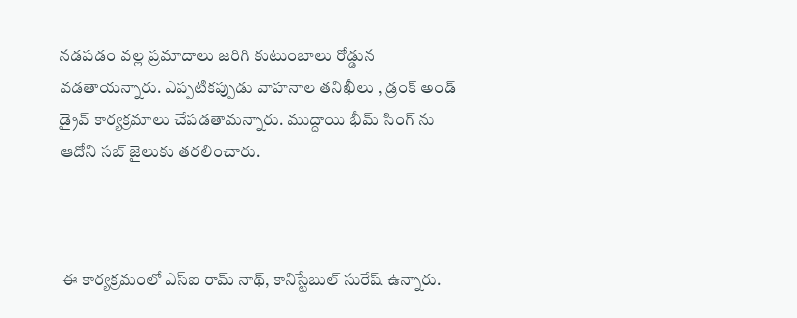నడపడం వల్ల ప్రమాదాలు జరిగి కుటుంబాలు రోడ్డున వడతాయన్నారు. ఎప్పటికప్పుడు వాహనాల తనిఖీలు , డ్రంక్ అండ్ డ్రైవ్ కార్యక్రమాలు చేపడతామన్నారు. ముద్దాయి భీమ్ సింగ్ ను ఆదోని సబ్ జైలుకు తరలించారు.



 ఈ కార్యక్రమంలో ఎస్ఐ రామ్ నాథ్, కానిస్టేబుల్ సురేష్ ఉన్నారు.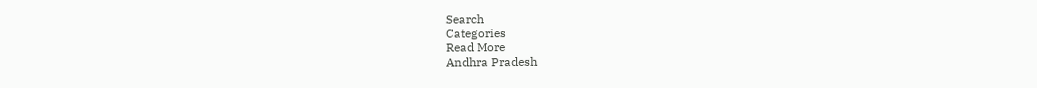Search
Categories
Read More
Andhra Pradesh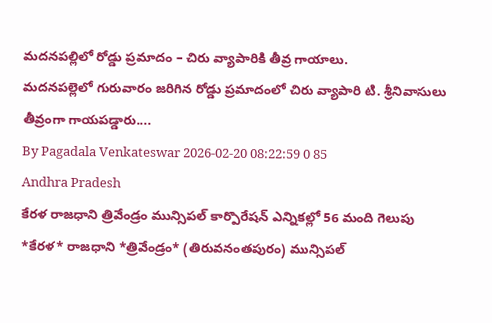మదనపల్లిలో రోడ్డు ప్రమాదం – చిరు వ్యాపారికి తీవ్ర గాయాలు.
మదనపల్లెలో గురువారం జరిగిన రోడ్డు ప్రమాదంలో చిరు వ్యాపారి టి. శ్రీనివాసులు తీవ్రంగా గాయపడ్డారు....
By Pagadala Venkateswar 2026-02-20 08:22:59 0 85
Andhra Pradesh
కేరళ రాజధాని త్రివేండ్రం మున్సిపల్ కార్పొరేషన్ ఎన్నికల్లో 56 మంది గెలుపు
*కేరళ* రాజధాని *త్రివేండ్రం* (తిరువనంతపురం) మున్సిపల్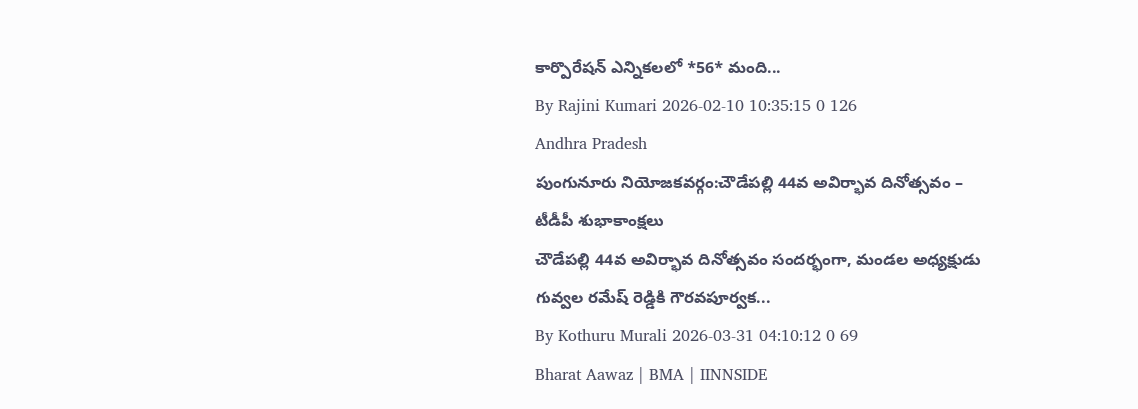కార్పొరేషన్ ఎన్నికలలో *56* మంది...
By Rajini Kumari 2026-02-10 10:35:15 0 126
Andhra Pradesh
పుంగునూరు నియోజకవర్గం:చౌడేపల్లి 44వ అవిర్భావ దినోత్సవం – టీడీపీ శుభాకాంక్షలు
చౌడేపల్లి 44వ అవిర్భావ దినోత్సవం సందర్భంగా, మండల అధ్యక్షుడు గువ్వల రమేష్ రెడ్డికి గౌరవపూర్వక...
By Kothuru Murali 2026-03-31 04:10:12 0 69
Bharat Aawaz | BMA | IINNSIDE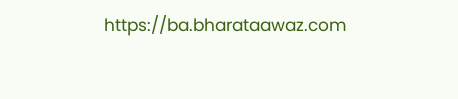https://ba.bharataawaz.com